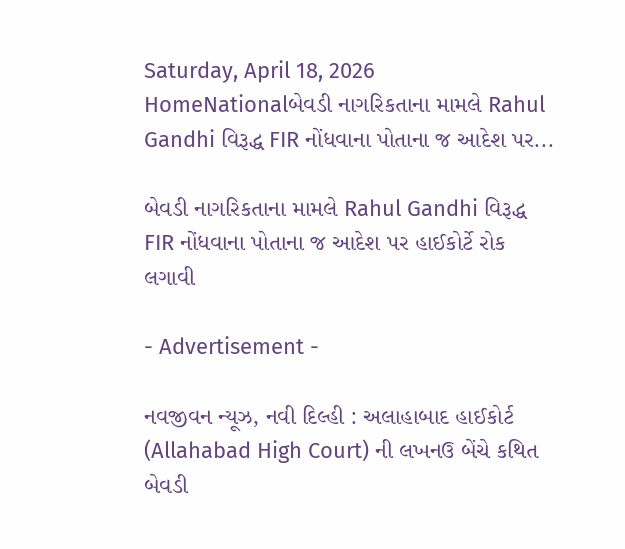Saturday, April 18, 2026
HomeNationalબેવડી નાગરિકતાના મામલે Rahul Gandhi વિરૂદ્ધ FIR નોંધવાના પોતાના જ આદેશ પર...

બેવડી નાગરિકતાના મામલે Rahul Gandhi વિરૂદ્ધ FIR નોંધવાના પોતાના જ આદેશ પર હાઈકોર્ટે રોક લગાવી

- Advertisement -

નવજીવન ન્યૂઝ, નવી દિલ્હી : અલાહાબાદ હાઈકોર્ટ (Allahabad High Court) ની લખનઉ બેંચે કથિત બેવડી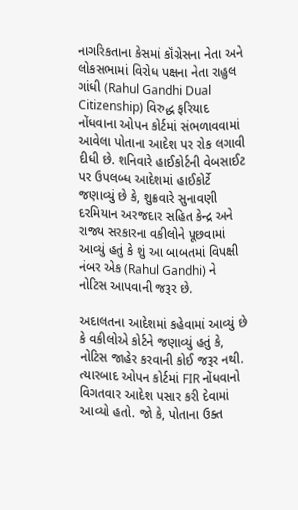નાગરિકતાના કેસમાં કૉંગ્રેસના નેતા અને લોકસભામાં વિરોધ પક્ષના નેતા રાહુલ ગાંધી (Rahul Gandhi Dual Citizenship) વિરુદ્ધ ફરિયાદ નોંધવાના ઓપન કોર્ટમાં સંભળાવવામાં આવેલા પોતાના આદેશ પર રોક લગાવી દીધી છે. શનિવારે હાઈકોર્ટની વેબસાઈટ પર ઉપલબ્ધ આદેશમાં હાઈકોર્ટે જણાવ્યું છે કે, શુક્રવારે સુનાવણી દરમિયાન અરજદાર સહિત કેન્દ્ર અને રાજ્ય સરકારના વકીલોને પૂછવામાં આવ્યું હતું કે શું આ બાબતમાં વિપક્ષી નંબર એક (Rahul Gandhi) ને નોટિસ આપવાની જરૂર છે.

અદાલતના આદેશમાં કહેવામાં આવ્યું છે કે વકીલોએ કોર્ટને જણાવ્યું હતું કે, નોટિસ જાહેર કરવાની કોઈ જરૂર નથી. ત્યારબાદ ઓપન કોર્ટમાં FIR નોંધવાનો વિગતવાર આદેશ પસાર કરી દેવામાં આવ્યો હતો. જો કે, પોતાના ઉક્ત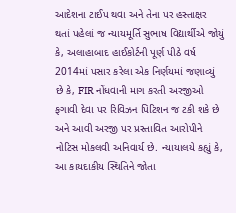આદેશના ટાઈપ થવા અને તેના પર હસ્તાક્ષર થતાં પહેલાં જ ન્યાયમૂર્તિ સુભાષ વિદ્યાર્થીએ જોયું કે, અલાહાબાદ હાઈકોર્ટની પૂર્ણ પીઠે વર્ષ 2014માં પસાર કરેલા એક નિર્ણયમાં જણાવ્યું છે કે, FIR નોંધવાની માગ કરતી અરજીઓ ફગાવી દેવા પર રિવિઝન પિટિશન જ ટકી શકે છે અને આવી અરજી પર પ્રસ્તાવિત આરોપીને નોટિસ મોકલવી અનિવાર્ય છે. ન્યાયાલયે કહ્યું કે, આ કાયદાકીય સ્થિતિને જોતા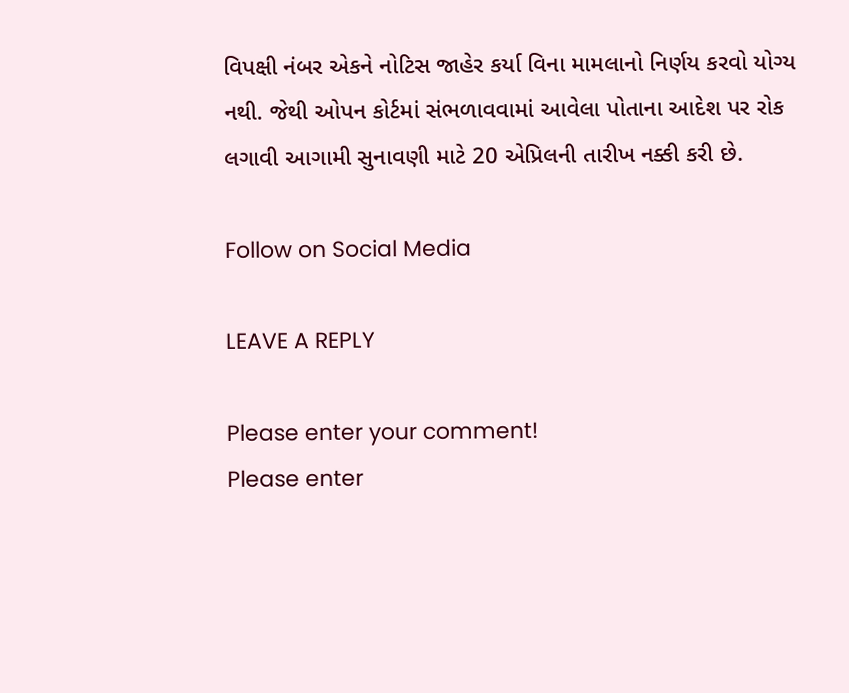વિપક્ષી નંબર એકને નોટિસ જાહેર કર્યા વિના મામલાનો નિર્ણય કરવો યોગ્ય નથી. જેથી ઓપન કોર્ટમાં સંભળાવવામાં આવેલા પોતાના આદેશ પર રોક લગાવી આગામી સુનાવણી માટે 20 એપ્રિલની તારીખ નક્કી કરી છે.

Follow on Social Media

LEAVE A REPLY

Please enter your comment!
Please enter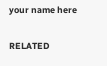your name here

RELATED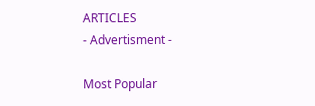ARTICLES
- Advertisment -

Most Popular